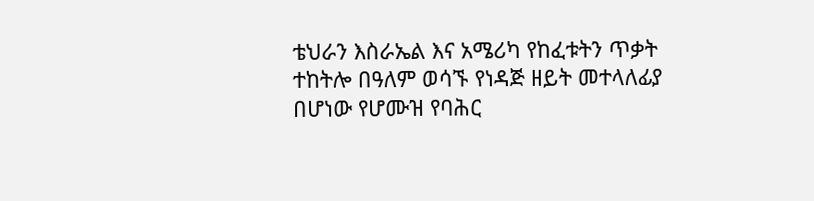ቴህራን እስራኤል እና አሜሪካ የከፈቱትን ጥቃት ተከትሎ በዓለም ወሳኙ የነዳጅ ዘይት መተላለፊያ በሆነው የሆሙዝ የባሕር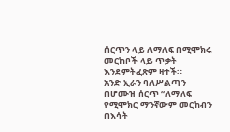ሰርጥን ላይ ለማለፍ በሚሞክሩ መርከቦች ላይ ጥቃት እንደምትፈጽም ዛተች።
አንድ ኢራን ባለሥልጣን በሆሙዝ ሰርጥ “ለማለፍ የሚሞክር ማንኛውም መርከብን በእሳት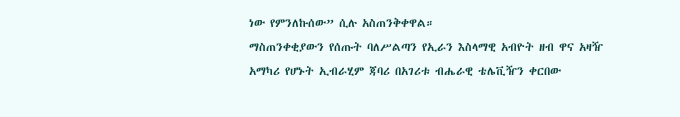ነው የምንለኩሰው” ሲሉ አስጠንቅቀዋል።
ማስጠንቀቂያውን የሰጡት ባለሥልጣን የኢራን እስላማዊ አብዮት ዘብ ዋና አዛዥ አማካሪ የሆኑት ኢብራሂም ጃባሪ በአገሪቱ ብሔራዊ ቴሌቪዥን ቀርበው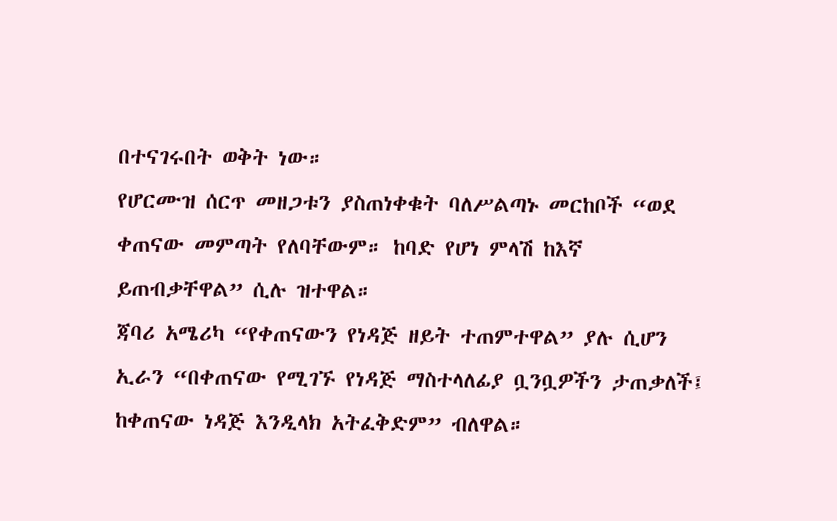በተናገሩበት ወቅት ነው።
የሆርሙዝ ሰርጥ መዘጋቱን ያስጠነቀቁት ባለሥልጣኑ መርከቦች “ወደ ቀጠናው መምጣት የለባቸውም። ከባድ የሆነ ምላሽ ከእኛ ይጠብቃቸዋል” ሲሉ ዝተዋል።
ጃባሪ አሜሪካ “የቀጠናውን የነዳጅ ዘይት ተጠምተዋል” ያሉ ሲሆን ኢራን “በቀጠናው የሚገኙ የነዳጅ ማስተላለፊያ ቧንቧዎችን ታጠቃለች፤ ከቀጠናው ነዳጅ እንዲላክ አትፈቅድም” ብለዋል።